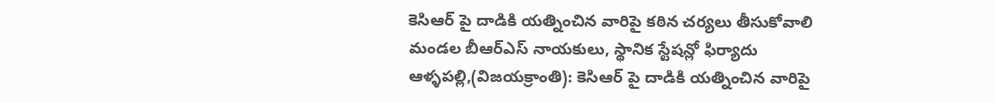కెసిఆర్ పై దాడికి యత్నించిన వారిపై కఠిన చర్యలు తీసుకోవాలి
మండల బీఆర్ఎస్ నాయకులు, స్థానిక స్టేషన్లో ఫిర్యాదు
ఆళ్ళపల్లి,(విజయక్రాంతి): కెసిఆర్ పై దాడికి యత్నించిన వారిపై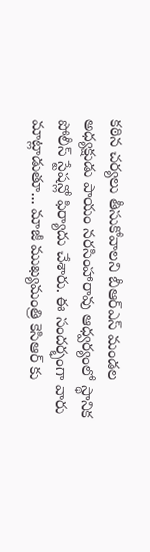కఠిన చర్యలు తీసుకోవాలని బీఆర్ఎస్ మండల అధ్యక్షుడు పాయం నరసింహారావు ఆధ్వర్యంలో స్థానిక పోలీస్ స్టేషన్లో ఫిర్యాదు చేశారు. ఈ సందర్భంగా వారు మాట్లాడుతూ... మాజీ ముఖ్యమంత్రి కెసిఆర్ కు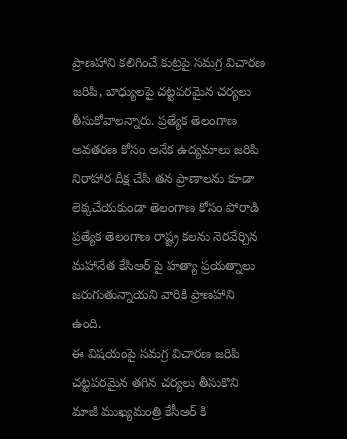ప్రాణహాని కలిగించే కుట్రపై సమగ్ర విచారణ జరిపి, బాధ్యులపై చట్టపరమైన చర్యలు తీసుకోవాలన్నారు. ప్రత్యేక తెలంగాణ అవతరణ కోసం అనేక ఉద్యమాలు జరిపి నిరాహార దీక్ష చేసి తన ప్రాణాలను కూడా లెక్కచేయకుండా తెలంగాణ కోసం పోరాడి ప్రత్యేక తెలంగాణ రాష్ట్ర కలను నెరవేర్చిన మహానేత కేసిఆర్ పై హత్యా ప్రయత్నాలు జరుగుతున్నాయని వారికి ప్రాణహాని ఉంది.
ఈ విషయంపై సమగ్ర విచారణ జరిపి చట్టపరమైన తగిన చర్యలు తీసుకొని మాజీ ముఖ్యమంత్రి కేసీఆర్ కి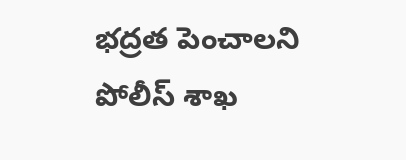భద్రత పెంచాలని పోలీస్ శాఖ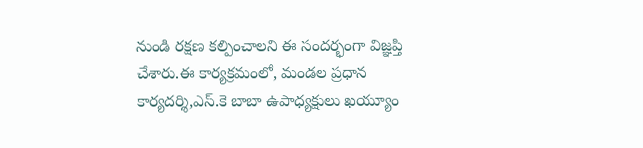నుండి రక్షణ కల్పించాలని ఈ సందర్భంగా విజ్ఞప్తి చేశారు.ఈ కార్యక్రమంలో, మండల ప్రధాన కార్యదర్శి,ఎస్.కె బాబా ఉపాధ్యక్షులు ఖయ్యూం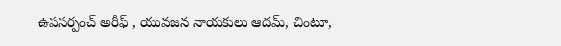ఉపసర్పంచ్ అరీఫ్ , యువజన నాయకులు ఆదమ్, చింటూ,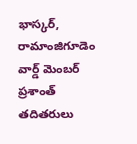భాస్కర్, రామాంజిగూడెం వార్డ్ మెంబర్ ప్రశాంత్ తదితరులు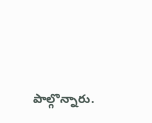పాల్గొన్నారు.